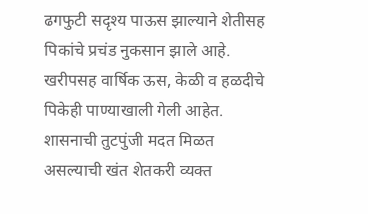ढगफुटी सदृश्य पाऊस झाल्याने शेतीसह पिकांचे प्रचंड नुकसान झाले आहे. खरीपसह वार्षिक ऊस, केळी व हळदीचे पिकेही पाण्याखाली गेली आहेत. शासनाची तुटपुंजी मदत मिळत असल्याची खंत शेतकरी व्यक्त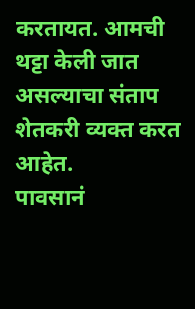करतायत. आमची थट्टा केली जात असल्याचा संताप शेतकरी व्यक्त करत आहेत.
पावसानं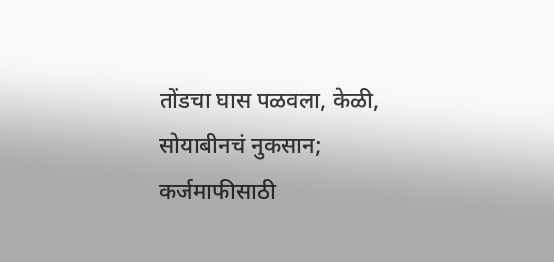तोंडचा घास पळवला, केळी, सोयाबीनचं नुकसान; कर्जमाफीसाठी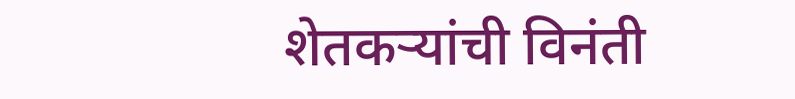शेतकऱ्यांची विनंती